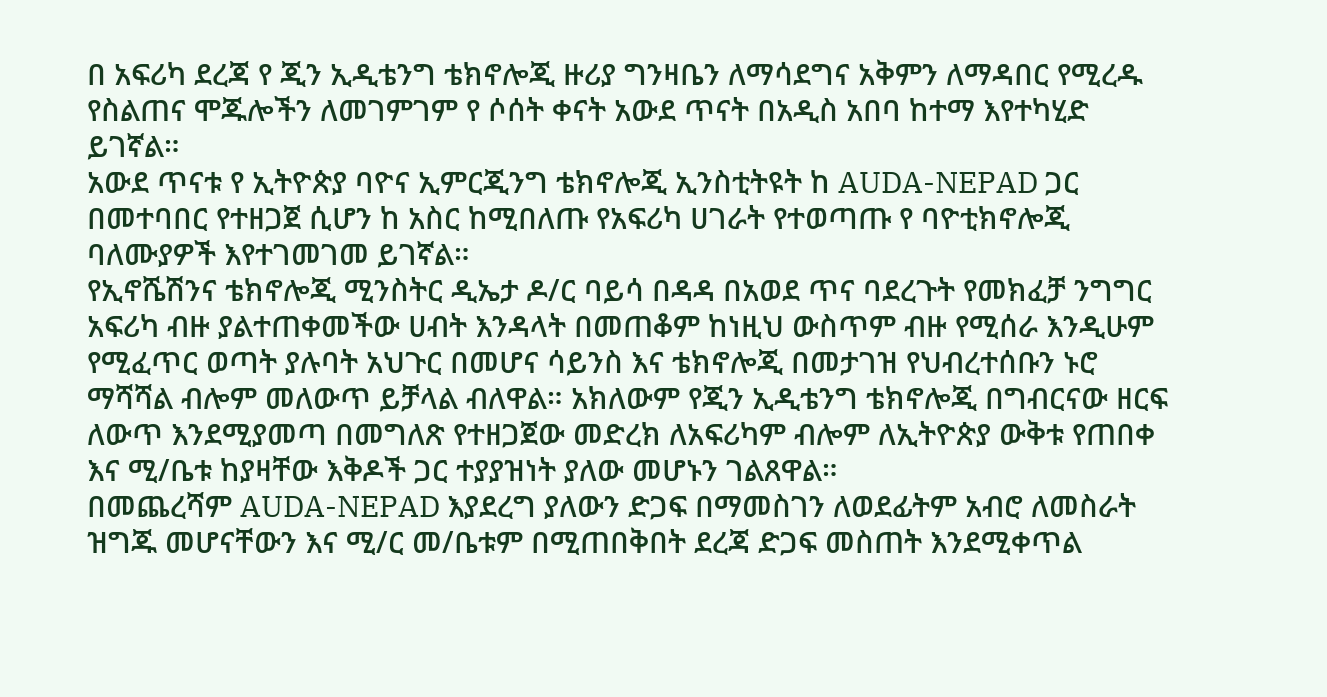በ አፍሪካ ደረጃ የ ጂን ኢዲቴንግ ቴክኖሎጂ ዙሪያ ግንዛቤን ለማሳደግና አቅምን ለማዳበር የሚረዱ የስልጠና ሞጁሎችን ለመገምገም የ ሶሰት ቀናት አውደ ጥናት በአዲስ አበባ ከተማ እየተካሂድ ይገኛል።
አውደ ጥናቱ የ ኢትዮጵያ ባዮና ኢምርጂንግ ቴክኖሎጂ ኢንስቲትዩት ከ AUDA-NEPAD ጋር በመተባበር የተዘጋጀ ሲሆን ከ አስር ከሚበለጡ የአፍሪካ ሀገራት የተወጣጡ የ ባዮቲክኖሎጂ ባለሙያዎች እየተገመገመ ይገኛል።
የኢኖሼሽንና ቴክኖሎጂ ሚንስትር ዲኤታ ዶ/ር ባይሳ በዳዳ በአወደ ጥና ባደረጉት የመክፈቻ ንግግር አፍሪካ ብዙ ያልተጠቀመችው ሀብት እንዳላት በመጠቆም ከነዚህ ውስጥም ብዙ የሚሰራ እንዲሁም የሚፈጥር ወጣት ያሉባት አህጉር በመሆና ሳይንስ እና ቴክኖሎጂ በመታገዝ የህብረተሰቡን ኑሮ ማሻሻል ብሎም መለውጥ ይቻላል ብለዋል። አክለውም የጂን ኢዲቴንግ ቴክኖሎጂ በግብርናው ዘርፍ ለውጥ እንደሚያመጣ በመግለጽ የተዘጋጀው መድረክ ለአፍሪካም ብሎም ለኢትዮጵያ ውቅቱ የጠበቀ እና ሚ/ቤቱ ከያዛቸው እቅዶች ጋር ተያያዝነት ያለው መሆኑን ገልጸዋል።
በመጨረሻም AUDA-NEPAD እያደረግ ያለውን ድጋፍ በማመስገን ለወደፊትም አብሮ ለመስራት ዝግጁ መሆናቸውን እና ሚ/ር መ/ቤቱም በሚጠበቅበት ደረጃ ድጋፍ መስጠት እንደሚቀጥል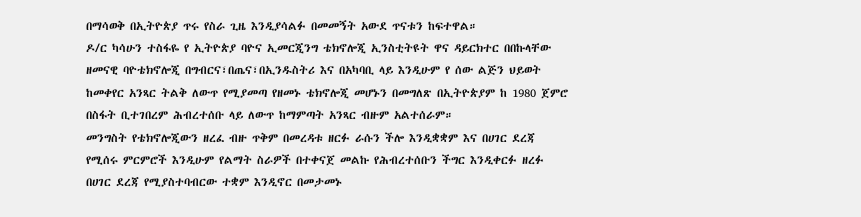በማሳወቅ በኢትዮጵያ ጥሩ የስራ ጊዜ እንዲያሳልፉ በመመኝት አውደ ጥናቱን ከፍተዋል።
ዶ/ር ካሳሁን ተስፋዬ የ ኢትዮጵያ ባዮና ኢመርጂንግ ቴክኖሎጂ ኢንስቲትዩት ዋና ዳይርክተር በበኩላቸው ዘመናዊ ባዮቴክኖሎጂ በግብርና፣በጤና፣በኢንዱስትሪ እና በአካባቢ ላይ እንዲሁም የ ሰው ልጅን ህይወት ከመቀየር አንጻር ትልቅ ለውጥ የሚያመጣ የዘመኑ ቴክኖሎጂ መሆኑን በመግለጽ በኢትዮጵያም ከ 1980 ጀምሮ በስፋት ቢተገበረም ሕብረተሰቡ ላይ ለውጥ ከማምጣት አንጻር ብዙም አልተሰራም።
መንግስት የቴክኖሎጂውን ዘረፈ ብዙ ጥቅም በመረዳቱ ዘርፉ ራሱን ችሎ እንዲቋቋም እና በሀገር ደረጃ የሚሰሩ ምርምሮች እንዲሁም የልማት ስራዎች በተቀናጀ መልኩ የሕብረተሰቡን ችግር እንዲቀርፉ ዘረፉ በሀገር ደረጃ የሚያስተባብርው ተቋም እንዲኖር በመታመኑ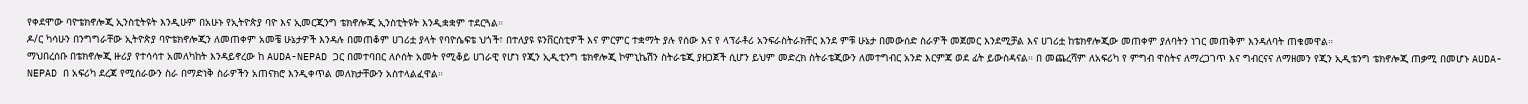የቀደሞው ባዮቴክኖሎጂ ኢንስቲትዩት እንዲሁም በአሁኑ የኢትዮጵያ ባዮ እና ኢመርጂንግ ቴክኖሎጂ ኢንስቲትዩት እንዲቋቋም ተደርጓል።
ዶ/ር ካሳሁን በንግግራቸው ኢትዮጵያ ባዮቴክኖሎጂን ለመጠቀም አመቼ ሁኔታዎች እንዳሉ በመጠቆም ሀገሪቷ ያላት የባዮሴፍቴ ህጎች፣ በተለያዩ ዩንቨርስቲዎች እና ምርምር ተቋማት ያሉ የሰው እና የ ላፕራቶሪ አንፍራስትራክቸር እንደ ምቹ ሁኔታ በመውሰድ ስራዎች መጀመር እንደሚቻል እና ሀገሪቷ ከቴክኖሎጂው መጠቀም ያለባትን ነገር መጠቅም እንዳለባት ጠቁመዋል።
ማህበረሰቡ በቴክኖሎጂ ዙሪያ የተሳሳተ አመለካከት እንዳይኖረው ከ AUDA-NEPAD ጋር በመተባበር ለሶሰት አመት የሚቆይ ሀገራዊ የሆነ የጂን ኢዲቲንግ ቴክኖሎጂ ኮምኒኬሽን ስትራቴጂ ያዘጋጀች ሲሆን ይህም መድረክ ስትራቴጂውን ለመተግብር አንድ እርምጃ ወደ ፊት ይውስዳናል። በ መጨረሻም ለአፍሪካ የ ምግብ ዋስትና ለማረጋገጥ እና ግብርናና ለማዘመን የጂን ኢዲቴንግ ቴክኖሎጂ ጠቃሚ በመሆኑ AUDA-NEPAD በ አፍሪካ ደረጃ የሚሰራውን ስራ በማድነቅ ስራዎችን አጠናክሮ እንዲቀጥል መለክታቸውን አስተላልፈዋል።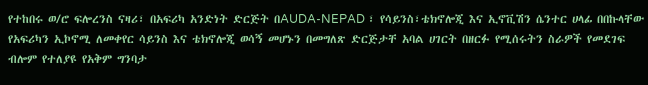የተከበሩ ወ/ሮ ፍሎረንስ ናዛሪ፣ በአፍሪካ አንድነት ድርጅት በAUDA-NEPAD ፣ የሳይንስ፣ቴክኖሎጂ እና ኢኖቪሽን ሴንተር ሀላፊ በበኩላቸው የአፍሪካን ኢኮኖሚ ለመቀየር ሳይንስ እና ቴክኖሎጂ ወሳኝ መሆኑን በመግለጽ ድርጅታቸ አባል ሀገርት በዘርፉ የሚሰሩትን ስራዎች የመደገፍ ብሎም የተለያዩ የአቅም ግንባታ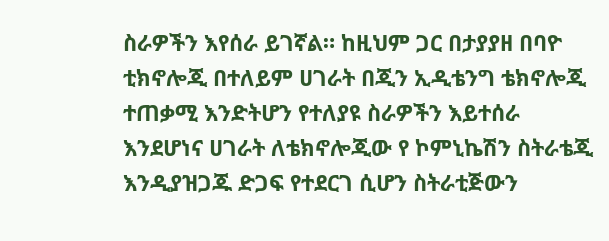ስራዎችን እየሰራ ይገኛል። ከዚህም ጋር በታያያዘ በባዮ ቲክኖሎጂ በተለይም ሀገራት በጂን ኢዲቴንግ ቴክኖሎጂ ተጠቃሚ እንድትሆን የተለያዩ ስራዎችን እይተሰራ እንደሆነና ሀገራት ለቴክኖሎጂው የ ኮምኒኬሽን ስትራቴጂ እንዲያዝጋጁ ድጋፍ የተደርገ ሲሆን ስትራቲጅውን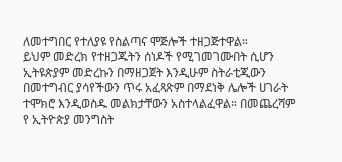ለመተግበር የተለያዩ የስልጣና ሞጅሎች ተዘጋጅተዋል።
ይህም መድረክ የተዘጋጁትን ሰነዶች የሚገመገሙበት ሲሆን ኢትዩጵያም መድረኩን በማዘጋጀት እንዲሁም ስትራቲጂውን በመተግብር ያሳየችውን ጥሩ አፈጻጽም በማደነቅ ሌሎች ሀገራት ተሞክሮ እንዲወስዱ መልክታቸውን አስተላልፈዋል። በመጨረሻም የ ኢትዮጵያ መንግስት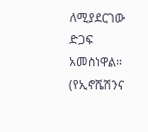ለሚያደርገው ድጋፍ አመስነዋል።
(የኢኖሼሽንና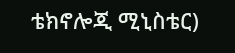ቴክኖሎጂ ሚኒስቴር)